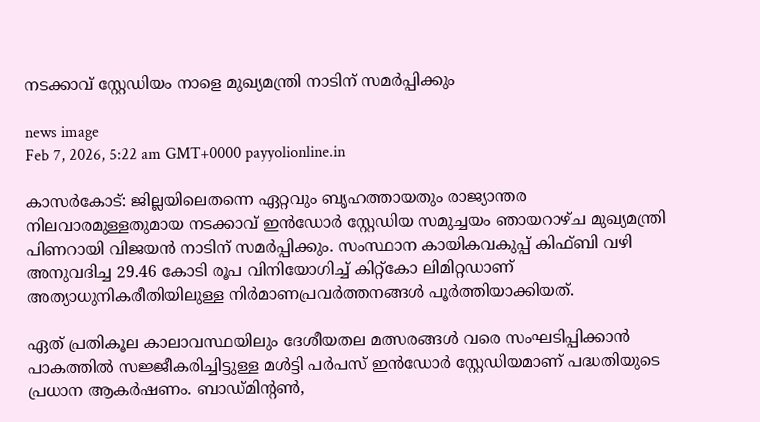നടക്കാവ് സ്റ്റേഡിയം നാളെ മുഖ്യമന്ത്രി നാടിന് സമര്‍പ്പിക്കും

news image
Feb 7, 2026, 5:22 am GMT+0000 payyolionline.in

കാസർകോട്: ജില്ലയിലെതന്നെ ഏറ്റവും ബൃഹത്തായതും രാജ്യാന്തര നിലവാരമുള്ളതുമായ നടക്കാവ് ഇന്‍ഡോര്‍ സ്റ്റേഡിയ സമുച്ചയം ഞായറാഴ്ച മുഖ്യമന്ത്രി പിണറായി വിജയന്‍ നാടിന് സമര്‍പ്പിക്കും. സംസ്ഥാന കായികവകുപ്പ് കിഫ്ബി വഴി അനുവദിച്ച 29.46 കോടി രൂപ വിനിയോഗിച്ച് കിറ്റ്‌കോ ലിമിറ്റഡാണ് അത്യാധുനികരീതിയിലുള്ള നിര്‍മാണപ്രവര്‍ത്തനങ്ങള്‍ പൂര്‍ത്തിയാക്കിയത്.

ഏത് പ്രതികൂല കാലാവസ്ഥയിലും ദേശീയതല മത്സരങ്ങള്‍ വരെ സംഘടിപ്പിക്കാന്‍ പാകത്തില്‍ സജ്ജീകരിച്ചിട്ടുള്ള മള്‍ട്ടി പര്‍പസ് ഇന്‍ഡോര്‍ സ്റ്റേഡിയമാണ് പദ്ധതിയുടെ പ്രധാന ആകര്‍ഷണം. ബാഡ്മിന്റണ്‍,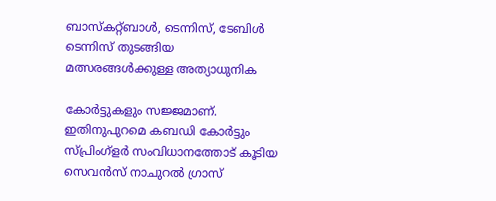ബാസ്‌കറ്റ്ബാള്‍, ടെന്നിസ്, ടേബിള്‍ ടെന്നിസ് തുടങ്ങിയ മത്സരങ്ങള്‍ക്കുള്ള അത്യാധുനിക

കോര്‍ട്ടുകളും സജ്ജമാണ്. ഇതിനുപുറമെ കബഡി കോര്‍ട്ടും സ്പ്രിംഗ്‌ളര്‍ സംവിധാനത്തോട് കൂടിയ സെവന്‍സ് നാചുറല്‍ ഗ്രാസ്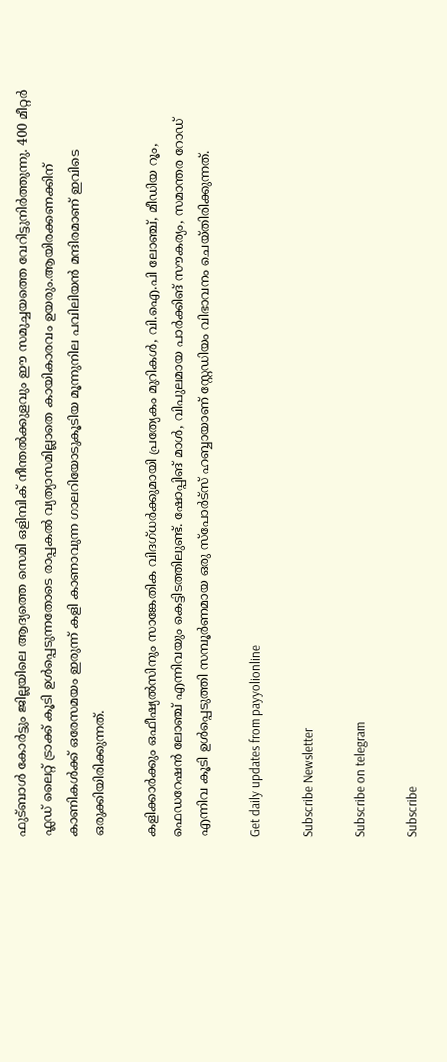ഫുട്ബാള്‍ കോര്‍ട്ടും ജില്ലയിലെ ആദ്യത്തെ സെമി ഒളിമ്പിക് നീന്തല്‍ക്കുളവും ഈ സമുച്ചയത്തെ വേറിട്ടുനിര്‍ത്തുന്നു. 400 മീറ്റര്‍ ഫ്ലഡ് ലൈറ്റ് ട്രാക്ക് കൂടി ഉള്‍പ്പെടുന്നതോടെ രാപ്പകല്‍ വ്യത്യാസമില്ലാതെ കായികാരവം ഉയരും.ആയിരക്കണക്കിന് കാണികള്‍ക്ക് ഒരേസമയം ഇരുന്ന് കളി കാണാവുന്ന ഗാലറിയോടുകൂടിയ മൂന്നുനില പവിലിയന്‍ മന്ദിരമാണ് ഇവിടെ ഒരുക്കിയിരിക്കുന്നത്.

കളിക്കാര്‍ക്കും ഒഫീഷ്യല്‍സിനും സാങ്കേതിക വിദഗ്ധര്‍ക്കുമായി പ്രത്യേകം മുറികള്‍, വി.ഐ.പി ലോഞ്ച്, മീഡിയ റൂം, ഫെഡറേഷന്‍ ലോഞ്ച് എന്നിവയും കെട്ടിടത്തിലുണ്ട്. ഷോപ്പിങ് മാള്‍, വിപുലമായ പാര്‍ക്കിങ് സൗകര്യം, സമാന്തര റോഡ് എന്നിവ കൂടി ഉള്‍പ്പെടുത്തി സമ്പൂര്‍ണമായ ഒരു സ്‌പോര്‍ട്‌സ് ഹബ്ബായാണ് സ്റ്റേഡിയം വിഭാവനം ചെയ്തിരിക്കുന്നത്.

Get daily updates from payyolionline

Subscribe Newsletter

Subscribe on telegram

Subscribe